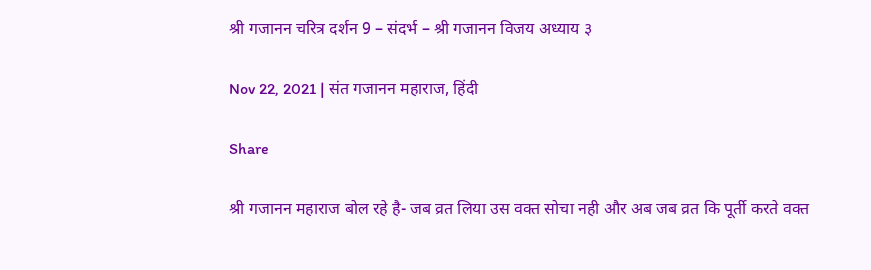श्री गजानन चरित्र दर्शन 9 – संदर्भ – श्री गजानन विजय अध्याय ३

Nov 22, 2021 | संत गजानन महाराज, हिंदी

Share

श्री गजानन महाराज बोल रहे है- जब व्रत लिया उस वक्त सोचा नही और अब जब व्रत कि पूर्ती करते वक्त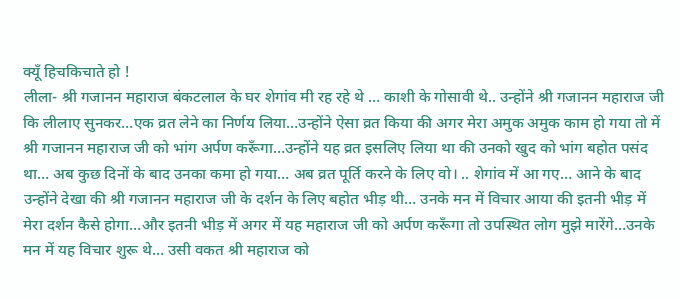क्यूँ हिचकिचाते हो !
लीला- श्री गजानन महाराज बंकटलाल के घर शेगांव मी रह रहे थे … काशी के गोसावी थे.. उन्होंने श्री गजानन महाराज जी कि लीलाए सुनकर…एक व्रत लेने का निर्णय लिया…उन्होंने ऐसा व्रत किया की अगर मेरा अमुक अमुक काम हो गया तो में श्री गजानन महाराज जी को भांग अर्पण करूँगा…उन्होंने यह व्रत इसलिए लिया था की उनको खुद को भांग बहोत पसंद था… अब कुछ दिनों के बाद उनका कमा हो गया… अब व्रत पूर्ति करने के लिए वो। .. शेगांव में आ गए… आने के बाद उन्होंने देखा की श्री गजानन महाराज जी के दर्शन के लिए बहोत भीड़ थी… उनके मन में विचार आया की इतनी भीड़ में मेरा दर्शन कैसे होगा…और इतनी भीड़ में अगर में यह महाराज जी को अर्पण करूँगा तो उपस्थित लोग मुझे मारेंगे…उनके मन में यह विचार शुरू थे… उसी वकत श्री महाराज को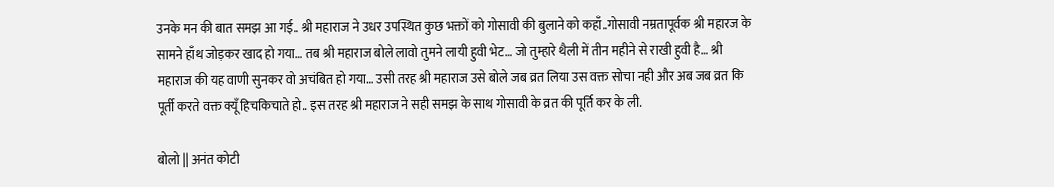उनके मन की बात समझ आ गई.. श्री महाराज ने उधर उपस्थित कुछ भक्तों को गोसावी की बुलाने को कहाँ..गोसावी नम्रतापूर्वक श्री महारज के सामने हाँथ जोड़कर खाद हो गया… तब श्री महाराज बोले लावो तुमने लायी हुवी भेट… जो तुम्हारे थैली में तीन महीने से राखी हुवी है… श्री महाराज की यह वाणी सुनकर वो अचंबित हो गया… उसी तरह श्री महाराज उसे बोले जब व्रत लिया उस वक्त सोचा नही और अब जब व्रत कि पूर्ती करते वक्त क्यूँ हिचकिचाते हो.. इस तरह श्री महाराज ने सही समझ के साथ गोसावी के व्रत की पूर्ति कर के ली.

बोलो || अनंत कोटी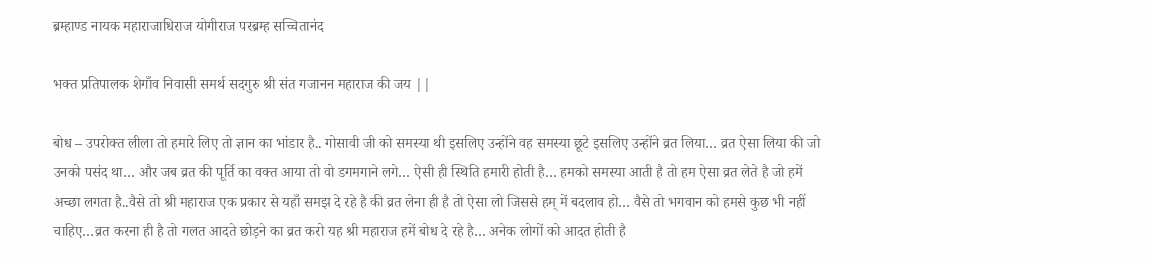ब्रम्हाण्ड नायक महाराजाधिराज योगीराज परब्रम्ह सच्चितानंद

भक्त प्रतिपालक शेगाँव निवासी समर्थ सदगुरु श्री संत गजानन महाराज की जय ||

बोध – उपरोक्त लीला तो हमारे लिए तो ज्ञान का भांडार है.. गोसावी जी को समस्या थी इसलिए उन्होंने वह समस्या छूटे इसलिए उन्होंने व्रत लिया… व्रत ऐसा लिया की जो उनको पसंद था… और जब व्रत की पूर्ति का वक्त आया तो वो डगमगाने लगे… ऐसी ही स्थिति हमारी होती है… हमको समस्या आती है तो हम ऐसा व्रत लेते है जो हमें अच्छा लगता है..वैसे तो श्री महाराज एक प्रकार से यहाँ समझ दे रहे है की व्रत लेना ही है तो ऐसा लो जिससे हम् में बदलाव हो… वैसे तो भगवान को हमसे कुछ भी नहीं चाहिए…व्रत करना ही है तो गलत आदते छोड़ने का व्रत करो यह श्री महाराज हमें बोध दे रहे है… अनेक लोगों को आदत होती है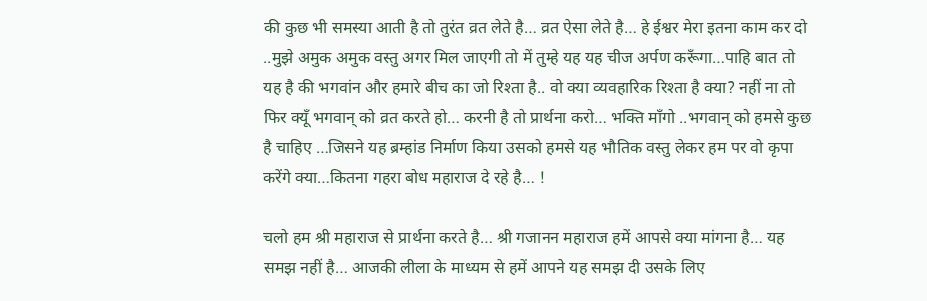की कुछ भी समस्या आती है तो तुरंत व्रत लेते है… व्रत ऐसा लेते है… हे ईश्वर मेरा इतना काम कर दो ..मुझे अमुक अमुक वस्तु अगर मिल जाएगी तो में तुम्हे यह यह चीज अर्पण करूँगा…पाहि बात तो यह है की भगवांन और हमारे बीच का जो रिश्ता है.. वो क्या व्यवहारिक रिश्ता है क्या? नहीं ना तो फिर क्यूँ भगवान् को व्रत करते हो… करनी है तो प्रार्थना करो… भक्ति माँगो ..भगवान् को हमसे कुछ है चाहिए …जिसने यह ब्रम्हांड निर्माण किया उसको हमसे यह भौतिक वस्तु लेकर हम पर वो कृपा करेंगे क्या…कितना गहरा बोध महाराज दे रहे है… !

चलो हम श्री महाराज से प्रार्थना करते है… श्री गजानन महाराज हमें आपसे क्या मांगना है… यह समझ नहीं है… आजकी लीला के माध्यम से हमें आपने यह समझ दी उसके लिए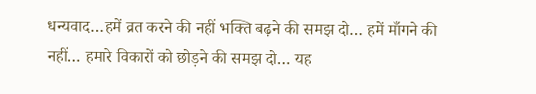धन्यवाद…हमें व्रत करने की नहीं भक्ति बढ़ने की समझ दो… हमें माँगने की नहीं… हमारे विकारों को छोड़ने की समझ दो… यह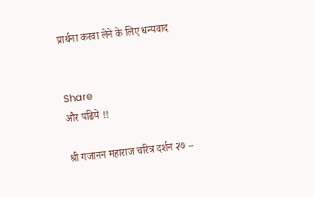प्रार्थना करवा लेने के लिए धन्यवाद


Share
और पढिये !!

श्री गजानन महाराज चरित्र दर्शन २७ –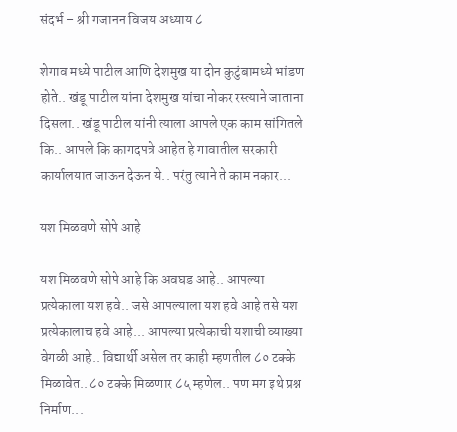संदर्भ – श्री गजानन विजय अध्याय ८

शेगाव मध्ये पाटील आणि देशमुख या दोन कुटुंबामध्ये भांडण होते.. खंडू पाटील यांना देशमुख यांचा नोकर रस्त्याने जाताना दिसला.. खंडू पाटील यांनी त्याला आपले एक काम सांगितले कि.. आपले कि कागदपत्रे आहेत हे गावातील सरकारी कार्यालयात जाऊन देऊन ये.. परंतु त्याने ते काम नकार...

यश मिळवणे सोपे आहे

यश मिळवणे सोपे आहे कि अवघड आहे.. आपल्या प्रत्येकाला यश हवे.. जसे आपल्याला यश हवे आहे तसे यश प्रत्येकालाच हवे आहे... आपल्या प्रत्येकाची यशाची व्याख्या वेगळी आहे.. विद्यार्थी असेल तर काही म्हणतील ८० टक्के मिळावेत..८० टक्के मिळणार ८५ म्हणेल.. पण मग इथे प्रश्न निर्माण...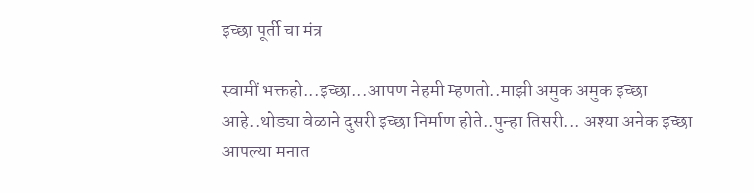इच्छा पूर्ती चा मंत्र

स्वामीं भक्तहो...इच्छा...आपण नेहमी म्हणतो..माझी अमुक अमुक इच्छा आहे..थोड्या वेळाने दुसरी इच्छा निर्माण होते..पुन्हा तिसरी... अश्या अनेक इच्छा आपल्या मनात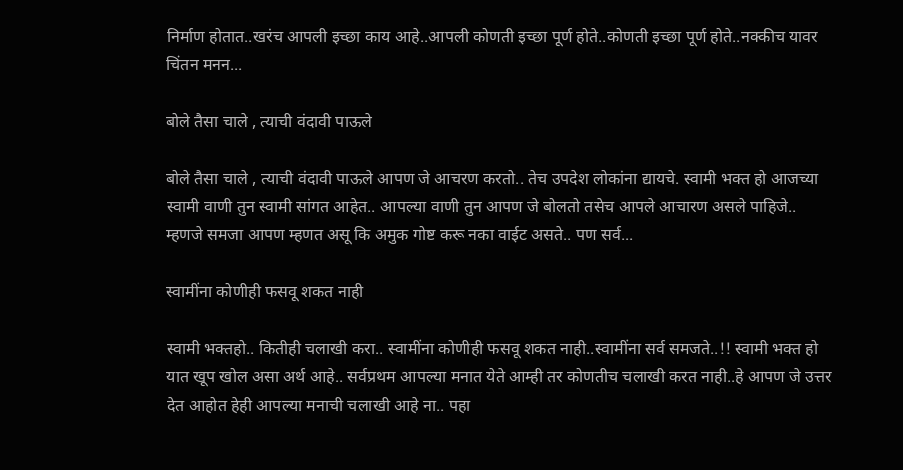निर्माण होतात..खरंच आपली इच्छा काय आहे..आपली कोणती इच्छा पूर्ण होते..कोणती इच्छा पूर्ण होते..नक्कीच यावर चिंतन मनन...

बोले तैसा चाले , त्याची वंदावी पाऊले

बोले तैसा चाले , त्याची वंदावी पाऊले आपण जे आचरण करतो.. तेच उपदेश लोकांना द्यायचे. स्वामी भक्त हो आजच्या स्वामी वाणी तुन स्वामी सांगत आहेत.. आपल्या वाणी तुन आपण जे बोलतो तसेच आपले आचारण असले पाहिजे.. म्हणजे समजा आपण म्हणत असू कि अमुक गोष्ट करू नका वाईट असते.. पण सर्व...

स्वामींना कोणीही फसवू शकत नाही

स्वामी भक्तहो.. कितीही चलाखी करा.. स्वामींना कोणीही फसवू शकत नाही..स्वामींना सर्व समजते..!! स्वामी भक्त हो यात खूप खोल असा अर्थ आहे.. सर्वप्रथम आपल्या मनात येते आम्ही तर कोणतीच चलाखी करत नाही..हे आपण जे उत्तर देत आहोत हेही आपल्या मनाची चलाखी आहे ना.. पहा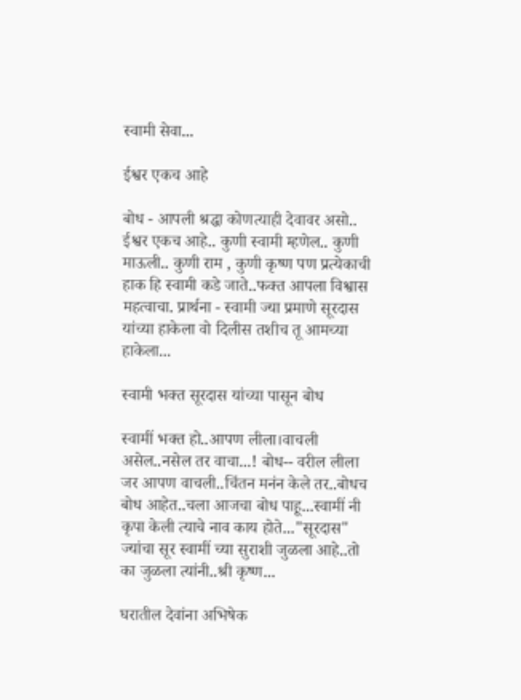स्वामी सेवा...

ईश्वर एकच आहे

बोध - आपली श्रद्धा कोणत्याही देवावर असो.. ईश्वर एकच आहे.. कुणी स्वामी म्हणेल.. कुणी माऊली.. कुणी राम , कुणी कृष्ण पण प्रत्येकाची हाक हि स्वामी कडे जाते..फक्त आपला विश्वास महत्वाचा. प्रार्थना - स्वामी ज्या प्रमाणे सूरदास यांच्या हाकेला वो दिलीस तशीच तू आमच्या हाकेला...

स्वामी भक्त सूरदास यांच्या पासून बोध

स्वामीं भक्त हो..आपण लीला।वाचली असेल..नसेल तर वाचा...! बोध-- वरील लीला जर आपण वाचली..चिंतन मनंन केले तर..बोधच बोध आहेत..चला आजचा बोध पाहू...स्वामीं नी कृपा केली त्याचे नाव काय होते..."सूरदास" ज्यांचा सूर स्वामीं च्या सुराशी जुळला आहे..तो का जुळला त्यांनी..श्री कृष्ण...

घरातील देवांना अभिषेक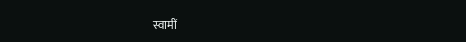स्वामीं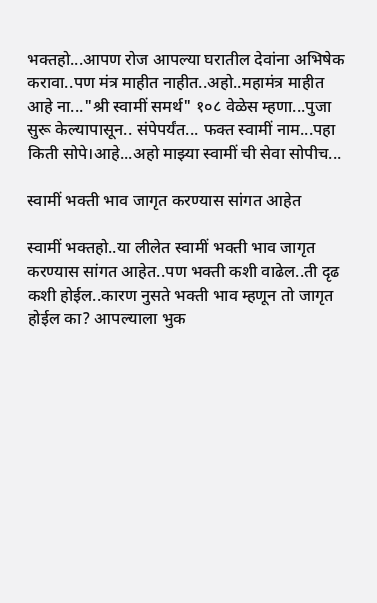भक्तहो...आपण रोज आपल्या घरातील देवांना अभिषेक करावा..पण मंत्र माहीत नाहीत..अहो..महामंत्र माहीत आहे ना..."श्री स्वामीं समर्थ" १०८ वेळेस म्हणा...पुजा सुरू केल्यापासून.. संपेपर्यंत... फक्त स्वामीं नाम...पहा किती सोपे।आहे...अहो माझ्या स्वामीं ची सेवा सोपीच...

स्वामीं भक्ती भाव जागृत करण्यास सांगत आहेत

स्वामीं भक्तहो..या लीलेत स्वामीं भक्ती भाव जागृत करण्यास सांगत आहेत..पण भक्ती कशी वाढेल..ती दृढ कशी होईल..कारण नुसते भक्ती भाव म्हणून तो जागृत होईल का? आपल्याला भुक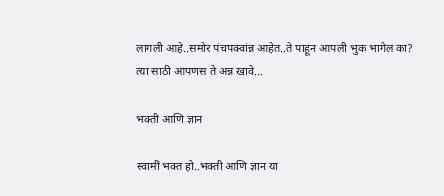लागली आहे..समोर पंचपक्वांन्न आहेत..ते पाहून आपली भुक भागेल का? त्या साठी आपणस ते अन्न खावे...

भक्ती आणि ज्ञान

स्वामीं भक्त हो..भक्ती आणि ज्ञान या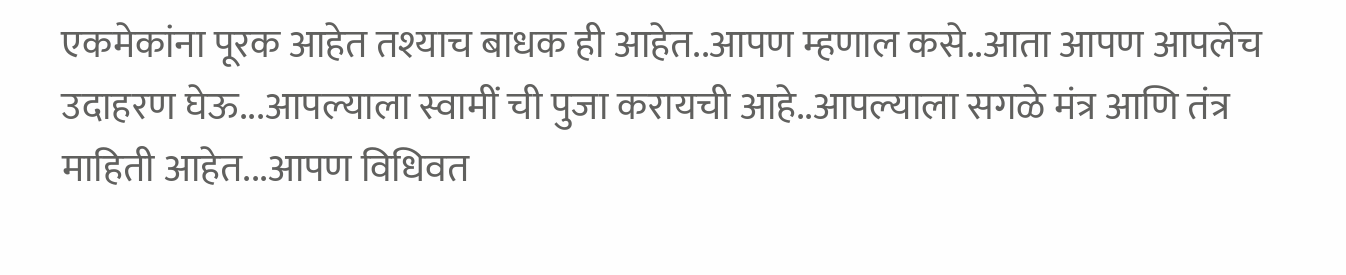एकमेकांना पूरक आहेत तश्याच बाधक ही आहेत..आपण म्हणाल कसे..आता आपण आपलेच उदाहरण घेऊ...आपल्याला स्वामीं ची पुजा करायची आहे..आपल्याला सगळे मंत्र आणि तंत्र माहिती आहेत...आपण विधिवत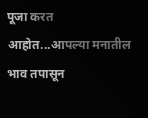पूजा करत आहोत...आपल्या मनातील भाव तपासून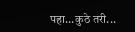पहा...कुठे तरी...